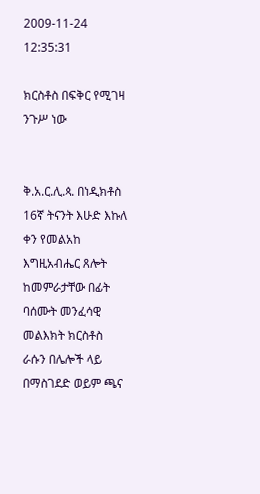2009-11-24 12:35:31

ክርስቶስ በፍቅር የሚገዛ ንጉሥ ነው


ቅ.አ.ር.ሊ.ጳ. በነዲክቶስ 16ኛ ትናንት እሁድ እኩለ ቀን የመልአከ እግዚአብሔር ጸሎት ከመምራታቸው በፊት ባሰሙት መንፈሳዊ መልእክት ክርስቶስ ራሱን በሌሎች ላይ በማስገደድ ወይም ጫና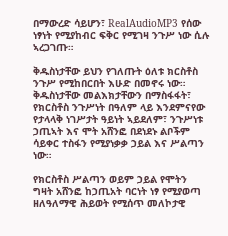በማውረድ ሳይሆን፣ RealAudioMP3 የሰው ነፃነት የሚያከብር ፍቅር የሚገዛ ንጉሥ ነው ሲሉ ኣረጋገጡ።

ቅዱስነታቸው ይህን የገለጡት ዕለቱ ክርስቶስ ንጉሥ የሚከበርበት እሁድ በመኖሩ ነው። ቅዱስነታቸው መልእክታቸውን በማስፋፋት፣ የክርስቶስ ንጉሥነት በዓለም ላይ እንደምናየው የታላላቅ ነገሥታት ዓይነት ኣይደለም፣ ንጉሥነቱ ኃጢኣት እና ሞት አሸንፎ በደነደኑ ልቦችም ሳይቀር ተስፋን የሚያነቃቃ ኃይል እና ሥልጣን ነው።

የክርስቶስ ሥልጣን ወይም ኃይል የሞትን ግዛት አሸንፎ ከኃጢአት ባርነት ነፃ የሚያወጣ ዘለዓለማዊ ሕይወት የሚሰጥ መለኮታዊ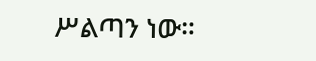ሥልጣን ነው።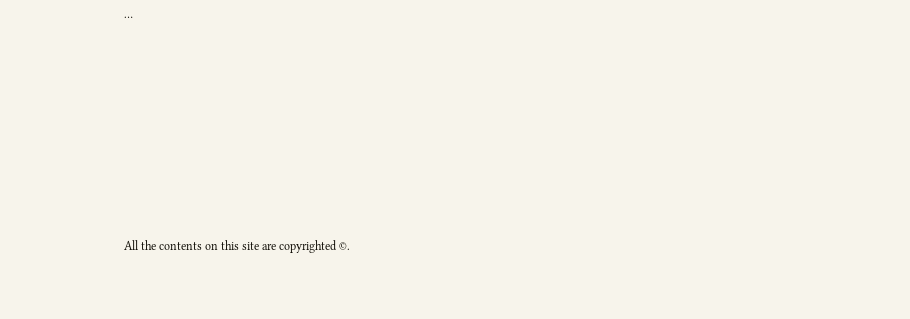…








All the contents on this site are copyrighted ©.